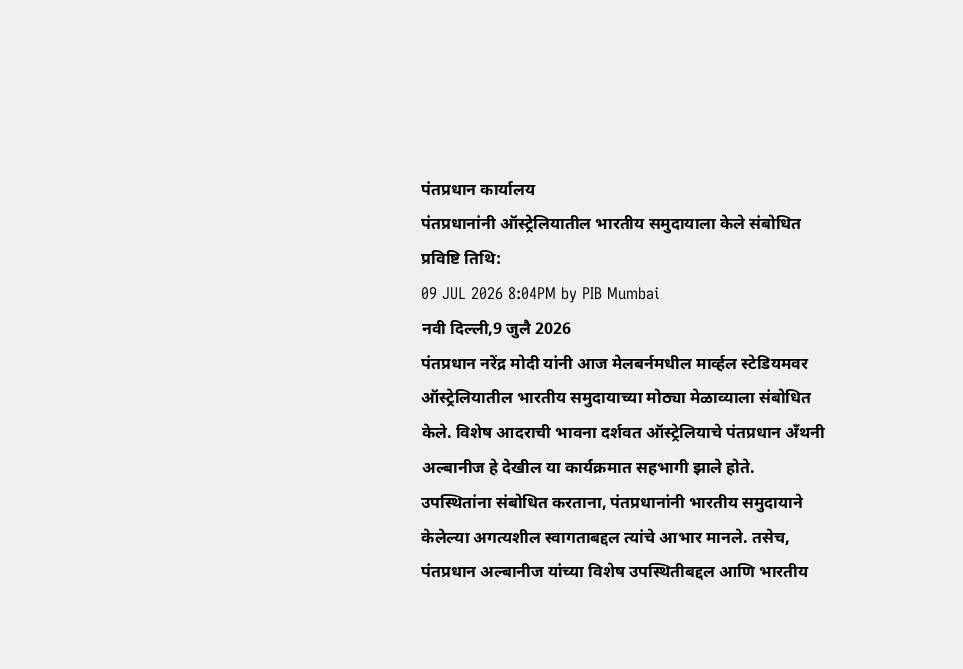पंतप्रधान कार्यालय
पंतप्रधानांनी ऑस्ट्रेलियातील भारतीय समुदायाला केले संबोधित
प्रविष्टि तिथि:
09 JUL 2026 8:04PM by PIB Mumbai
नवी दिल्ली,9 जुलै 2026
पंतप्रधान नरेंद्र मोदी यांनी आज मेलबर्नमधील मार्व्हल स्टेडियमवर ऑस्ट्रेलियातील भारतीय समुदायाच्या मोठ्या मेळाव्याला संबोधित केले. विशेष आदराची भावना दर्शवत ऑस्ट्रेलियाचे पंतप्रधान अँथनी अल्बानीज हे देखील या कार्यक्रमात सहभागी झाले होते.
उपस्थितांना संबोधित करताना, पंतप्रधानांनी भारतीय समुदायाने केलेल्या अगत्यशील स्वागताबद्दल त्यांचे आभार मानले. तसेच, पंतप्रधान अल्बानीज यांच्या विशेष उपस्थितीबद्दल आणि भारतीय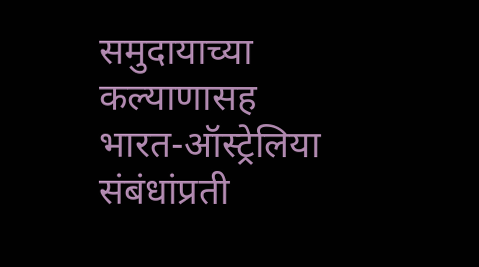समुदायाच्या कल्याणासह भारत-ऑस्ट्रेलिया संबंधांप्रती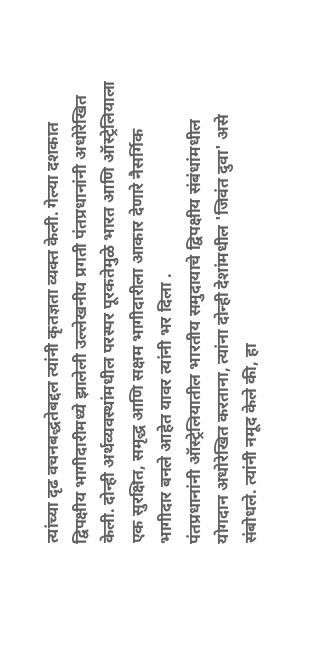त्यांच्या दृढ वचनबद्धतेबद्दल त्यांनी कृतज्ञता व्यक्त केली. गेल्या दशकात द्विपक्षीय भागीदारीमध्ये झालेली उल्लेखनीय प्रगती पंतप्रधानांनी अधोरेखित केली. दोन्ही अर्थव्यवस्थांमधील परस्पर पूरकतेमुळे भारत आणि ऑस्ट्रेलियाला एक सुरक्षित, समृद्ध आणि सक्षम भागीदारीला आकार देणारे नैसर्गिक भागीदार बनले आहेत यावर त्यांनी भर दिला .
पंतप्रधानांनी ऑस्ट्रेलियातील भारतीय समुदायाचे द्विपक्षीय संबंधांमधील योगदान अधोरेखित करताना, त्यांना दोन्ही देशांमधील 'जिवंत दुवा' असे संबोधले. त्यांनी नमूद केले की, हा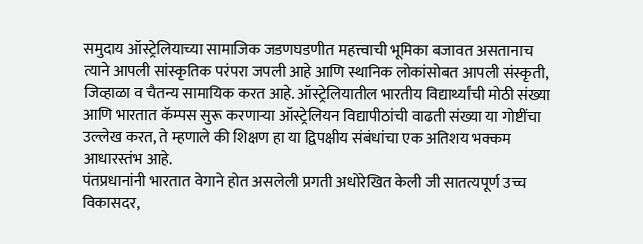समुदाय ऑस्ट्रेलियाच्या सामाजिक जडणघडणीत महत्त्वाची भूमिका बजावत असतानाच त्याने आपली सांस्कृतिक परंपरा जपली आहे आणि स्थानिक लोकांसोबत आपली संस्कृती, जिव्हाळा व चैतन्य सामायिक करत आहे. ऑस्ट्रेलियातील भारतीय विद्यार्थ्यांची मोठी संख्या आणि भारतात कॅम्पस सुरू करणाऱ्या ऑस्ट्रेलियन विद्यापीठांची वाढती संख्या या गोष्टींचा उल्लेख करत, ते म्हणाले की शिक्षण हा या द्विपक्षीय संबंधांचा एक अतिशय भक्कम आधारस्तंभ आहे.
पंतप्रधानांनी भारतात वेगाने होत असलेली प्रगती अधोरेखित केली जी सातत्यपूर्ण उच्च विकासदर,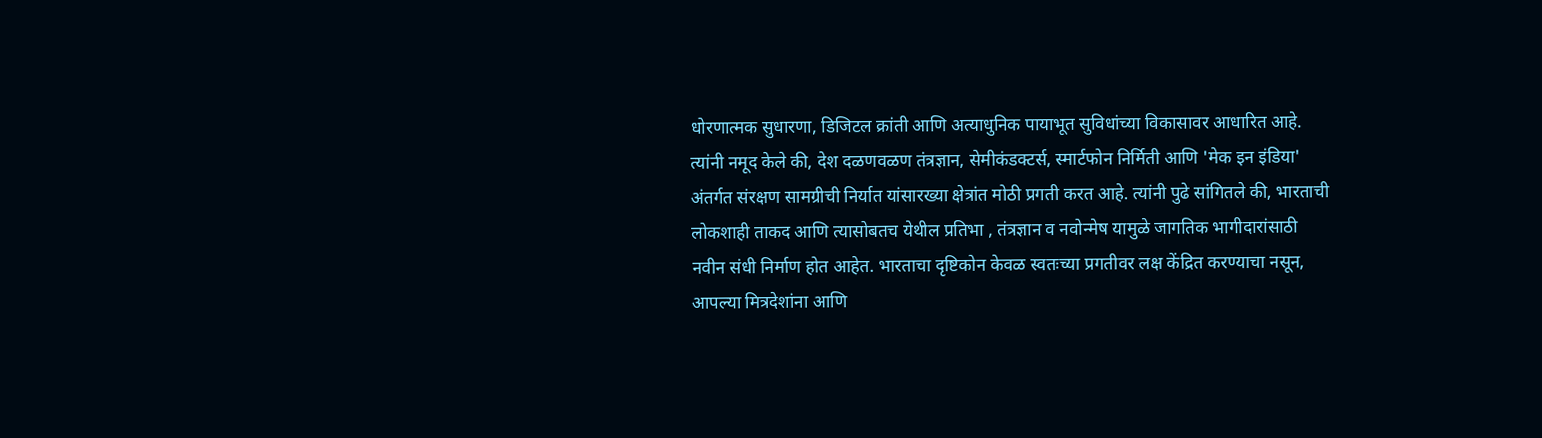धोरणात्मक सुधारणा, डिजिटल क्रांती आणि अत्याधुनिक पायाभूत सुविधांच्या विकासावर आधारित आहे. त्यांनी नमूद केले की, देश दळणवळण तंत्रज्ञान, सेमीकंडक्टर्स, स्मार्टफोन निर्मिती आणि 'मेक इन इंडिया' अंतर्गत संरक्षण सामग्रीची निर्यात यांसारख्या क्षेत्रांत मोठी प्रगती करत आहे. त्यांनी पुढे सांगितले की, भारताची लोकशाही ताकद आणि त्यासोबतच येथील प्रतिभा , तंत्रज्ञान व नवोन्मेष यामुळे जागतिक भागीदारांसाठी नवीन संधी निर्माण होत आहेत. भारताचा दृष्टिकोन केवळ स्वतःच्या प्रगतीवर लक्ष केंद्रित करण्याचा नसून, आपल्या मित्रदेशांना आणि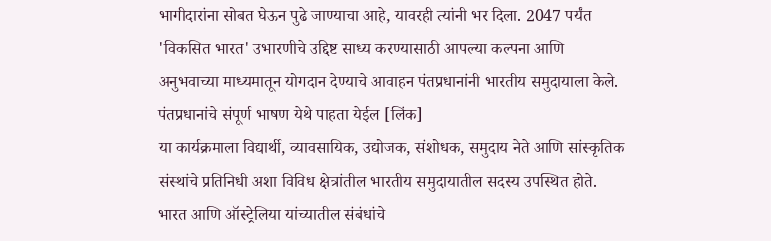भागीदारांना सोबत घेऊन पुढे जाण्याचा आहे, यावरही त्यांनी भर दिला. 2047 पर्यंत 'विकसित भारत' उभारणीचे उद्दिष्ट साध्य करण्यासाठी आपल्या कल्पना आणि अनुभवाच्या माध्यमातून योगदान देण्याचे आवाहन पंतप्रधानांनी भारतीय समुदायाला केले. पंतप्रधानांचे संपूर्ण भाषण येथे पाहता येईल [लिंक]
या कार्यक्रमाला विद्यार्थी, व्यावसायिक, उद्योजक, संशोधक, समुदाय नेते आणि सांस्कृतिक संस्थांचे प्रतिनिधी अशा विविध क्षेत्रांतील भारतीय समुदायातील सदस्य उपस्थित होते. भारत आणि ऑस्ट्रेलिया यांच्यातील संबंधांचे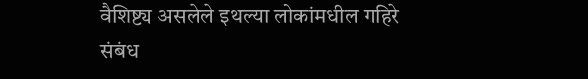वैशिष्ट्य असलेले इथल्या लोकांमधील गहिरे संबंध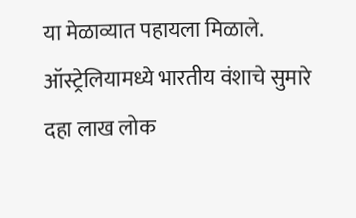या मेळाव्यात पहायला मिळाले. ऑस्ट्रेलियामध्ये भारतीय वंशाचे सुमारे दहा लाख लोक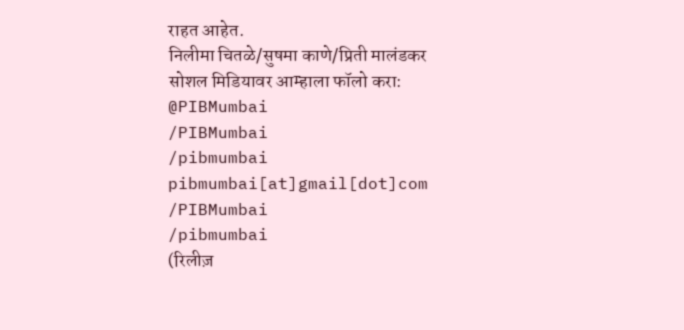राहत आहेत.
निलीमा चितळे/सुषमा काणे/प्रिती मालंडकर
सोशल मिडियावर आम्हाला फॉलो करा:
@PIBMumbai
/PIBMumbai
/pibmumbai
pibmumbai[at]gmail[dot]com
/PIBMumbai
/pibmumbai
(रिलीज़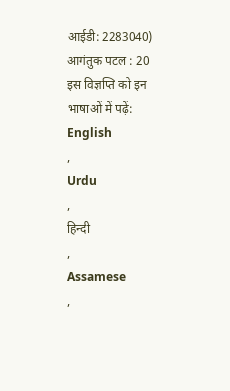आईडी: 2283040)
आगंतुक पटल : 20
इस विज्ञप्ति को इन भाषाओं में पढ़ें:
English
,
Urdu
,
हिन्दी
,
Assamese
,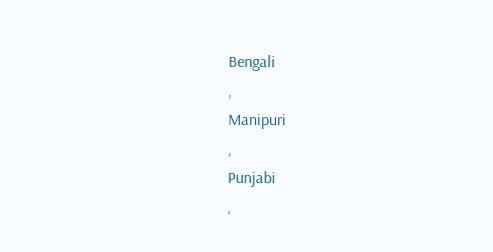Bengali
,
Manipuri
,
Punjabi
,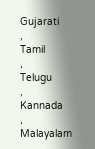Gujarati
,
Tamil
,
Telugu
,
Kannada
,
Malayalam